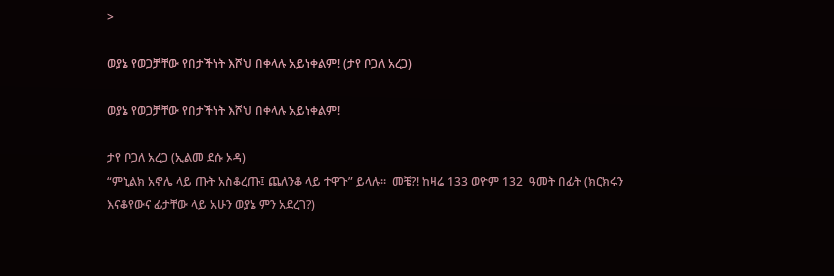>

ወያኔ የወጋቻቸው የበታችነት እሾህ በቀላሉ አይነቀልም! (ታየ ቦጋለ አረጋ)

ወያኔ የወጋቻቸው የበታችነት እሾህ በቀላሉ አይነቀልም!

ታየ ቦጋለ አረጋ (ኢልመ ደሱ ኦዳ)
“ምኒልክ አኖሌ ላይ ጡት አስቆረጡ፤ ጨለንቆ ላይ ተዋጉ” ይላሉ።  መቼ?! ከዛሬ 133 ወዮም 132  ዓመት በፊት (ክርክሩን እናቆየውና ፊታቸው ላይ አሁን ወያኔ ምን አደረገ?)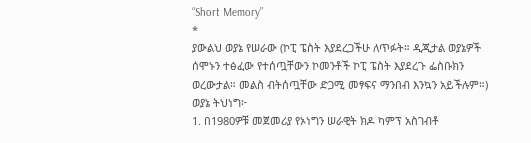“Short Memory”
*
ያውልህ ወያኔ የሠራው (ኮፒ ፔስት እያደረጋችሁ ለጥፉት። ዲጂታል ወያኔዎች ሰሞኑን ተፅፈው የተሰጧቸውን ኮመንቶች ኮፒ ፔስት እያደረጉ ፌስቡክን ወረውታል። መልስ ብትሰጧቸው ድጋሚ መፃፍና ማንበብ እንኳን አይችሉም።)
ወያኔ ትህነግ፦
1. በ1980ዎቹ መጀመሪያ የኦነግን ሠራዊት ክዶ ካምፕ አስገብቶ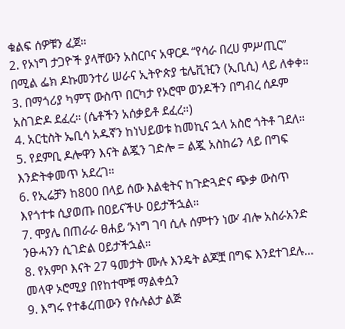ቁልፍ ሰዎቹን ፈጀ።
2. የኦነግ ታጋዮች ያላቸውን አስርቦና አዋርዶ “የሳራ በረሀ ምሥጢር” በሚል ፌክ ዶኩመንተሪ ሠራና ኢትዮጵያ ቴሌቪዢን (ኢቢሲ) ላይ ለቀቀ።
3. በማጎሪያ ካምፕ ውስጥ በርካታ የኦሮሞ ወንዶችን በግብረ ሰዶም አስገድዶ ደፈረ። (ሴቶችን አሰቃይቶ ደፈረ።)
4. አርቲስት ኤቢሳ አዱኛን ከነህይወቱ ከመኪና ኋላ አስሮ ጎትቶ ገደለ።
5. የደምቢ ዶሎዋን እናት ልጇን ገድሎ = ልጇ አስከሬን ላይ በግፍ እንድትቀመጥ አደረገ።
6. የኢሬቻን ከ800 በላይ ሰው እልቂትና ከጉድጓድና ጭቃ ውስጥ እየጎተቱ ሲያወጡ በዐይናችሁ ዐይታችኋል።
7. ሞያሌ በጠራራ ፀሐይ ‘ኦነግ ገባ ሲሉ ሰምተን ነው’ ብሎ አስራአንድ ንፁሓንን ሲገድል ዐይታችኋል።
8. የአምቦ እናት 27 ዓመታት ሙሉ እንዴት ልጆቿ በግፍ እንደተገደሉ… መላዋ ኦሮሚያ በየከተሞቹ ማልቀሷን
9. እግሩ የተቆረጠውን የሱሉልታ ልጅ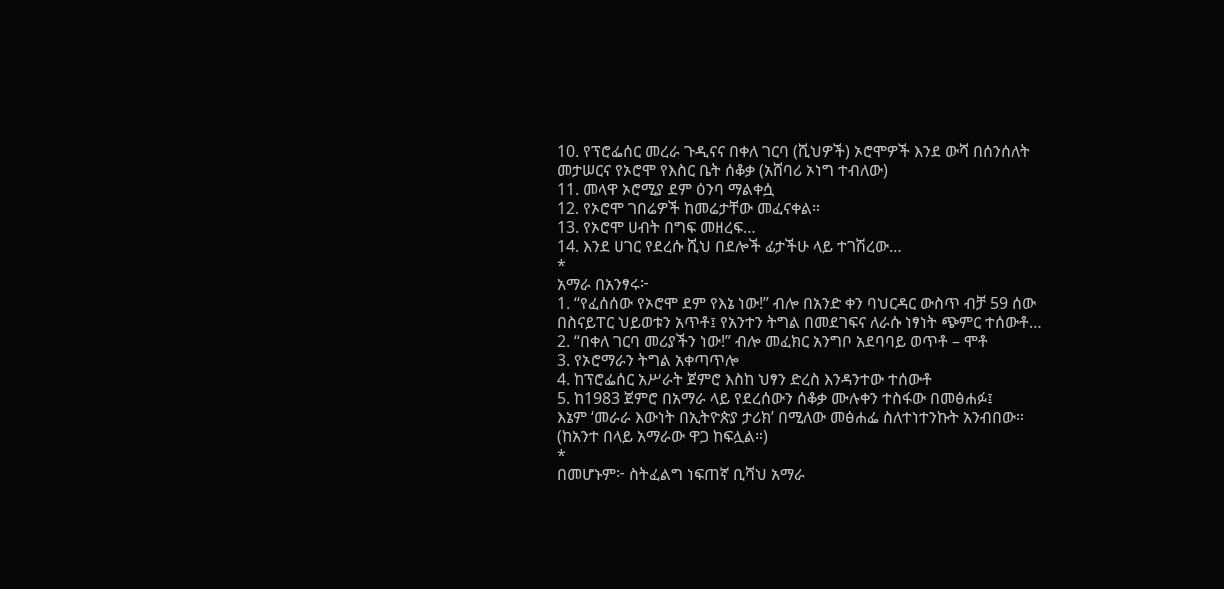10. የፕሮፌሰር መረራ ጉዲናና በቀለ ገርባ (ሺህዎች) ኦሮሞዎች እንደ ውሻ በሰንሰለት መታሠርና የኦሮሞ የእስር ቤት ሰቆቃ (አሸባሪ ኦነግ ተብለው)
11. መላዋ ኦሮሚያ ደም ዕንባ ማልቀሷ
12. የኦሮሞ ገበሬዎች ከመሬታቸው መፈናቀል።
13. የኦሮሞ ሀብት በግፍ መዘረፍ…
14. እንደ ሀገር የደረሱ ሺህ በደሎች ፊታችሁ ላይ ተገሽረው…
*
አማራ በአንፃሩ፦
1. “የፈሰሰው የኦሮሞ ደም የእኔ ነው!” ብሎ በአንድ ቀን ባህርዳር ውስጥ ብቻ 59 ሰው በስናይፐር ህይወቱን አጥቶ፤ የአንተን ትግል በመደገፍና ለራሱ ነፃነት ጭምር ተሰውቶ…
2. “በቀለ ገርባ መሪያችን ነው!” ብሎ መፈክር አንግቦ አደባባይ ወጥቶ – ሞቶ
3. የኦሮማራን ትግል አቀጣጥሎ
4. ከፕሮፌሰር አሥራት ጀምሮ እስከ ህፃን ድረስ እንዳንተው ተሰውቶ
5. ከ1983 ጀምሮ በአማራ ላይ የደረሰውን ሰቆቃ ሙሉቀን ተስፋው በመፅሐፉ፤
እኔም ‘መራራ እውነት በኢትዮጵያ ታሪክ’ በሚለው መፅሐፌ ስለተነተንኩት አንብበው። (ከአንተ በላይ አማራው ዋጋ ከፍሏል።)
*
በመሆኑም፦ ስትፈልግ ነፍጠኛ ቢሻህ አማራ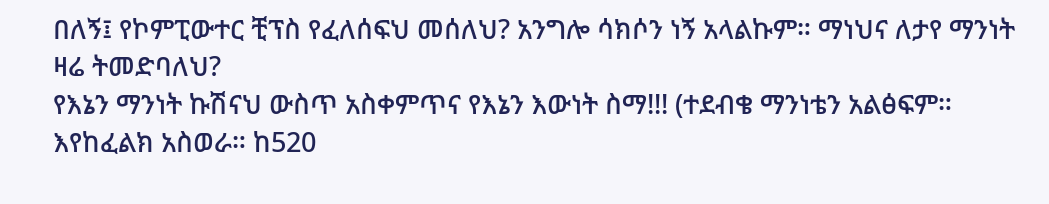በለኝ፤ የኮምፒውተር ቺፕስ የፈለሰፍህ መሰለህ? አንግሎ ሳክሶን ነኝ አላልኩም። ማነህና ለታየ ማንነት ዛሬ ትመድባለህ?
የእኔን ማንነት ኩሽናህ ውስጥ አስቀምጥና የእኔን እውነት ስማ!!! (ተደብቄ ማንነቴን አልፅፍም። እየከፈልክ አስወራ። ከ520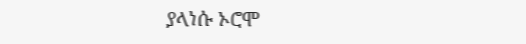ያላነሱ ኦሮሞ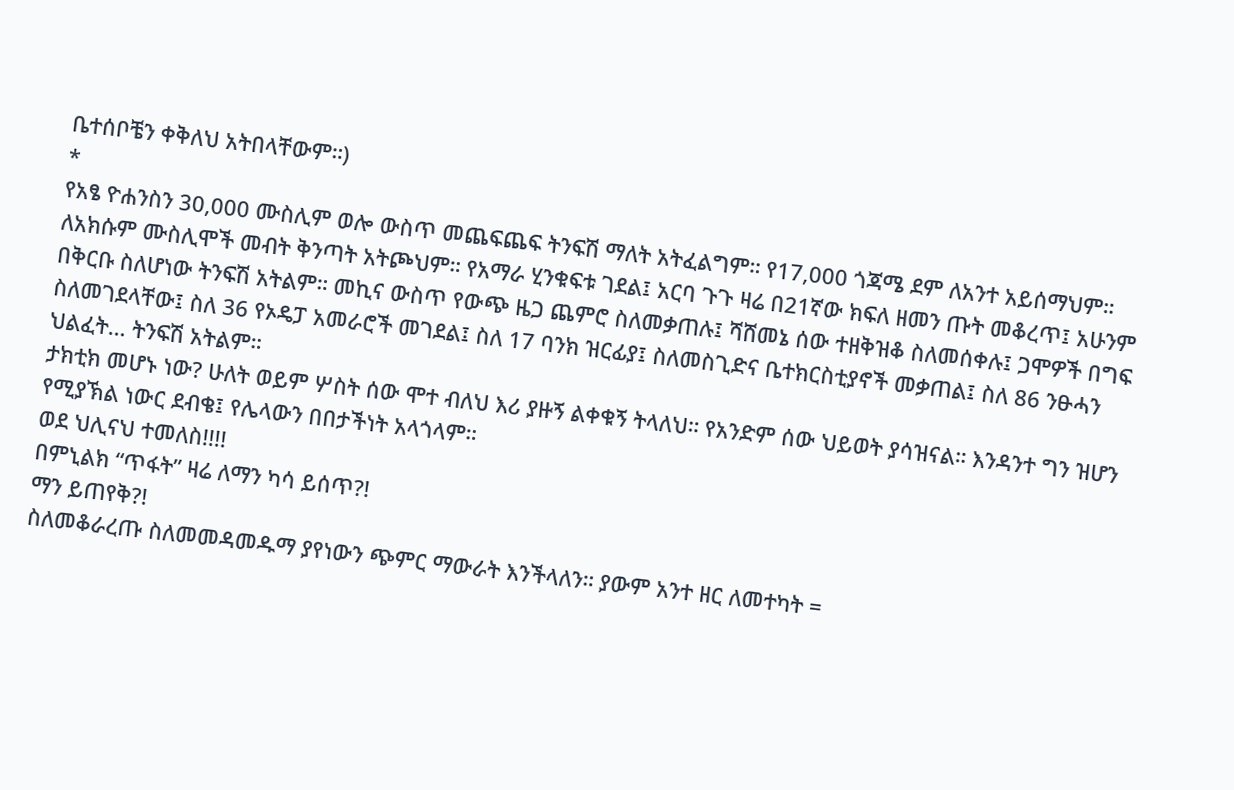ቤተሰቦቼን ቀቅለህ አትበላቸውም።)
*
የአፄ ዮሐንስን 30,000 ሙስሊም ወሎ ውስጥ መጨፍጨፍ ትንፍሽ ማለት አትፈልግም። የ17,000 ጎጃሜ ደም ለአንተ አይሰማህም። ለአክሱም ሙስሊሞች መብት ቅንጣት አትጮህም። የአማራ ሂንቁፍቱ ገደል፤ አርባ ጉጉ ዛሬ በ21ኛው ክፍለ ዘመን ጡት መቆረጥ፤ አሁንም በቅርቡ ስለሆነው ትንፍሽ አትልም። መኪና ውስጥ የውጭ ዜጋ ጨምሮ ስለመቃጠሉ፤ ሻሸመኔ ሰው ተዘቅዝቆ ስለመሰቀሉ፤ ጋሞዎች በግፍ ስለመገደላቸው፤ ስለ 36 የኦዴፓ አመራሮች መገደል፤ ስለ 17 ባንክ ዝርፊያ፤ ስለመስጊድና ቤተክርስቲያኖች መቃጠል፤ ስለ 86 ንፁሓን ህልፈት… ትንፍሽ አትልም።
ታክቲክ መሆኑ ነው? ሁለት ወይም ሦስት ሰው ሞተ ብለህ እሪ ያዙኝ ልቀቁኝ ትላለህ። የአንድም ሰው ህይወት ያሳዝናል። እንዳንተ ግን ዝሆን የሚያኽል ነውር ደብቄ፤ የሌላውን በበታችነት አላጎላም።
ወደ ህሊናህ ተመለስ!!!!
በምኒልክ “ጥፋት” ዛሬ ለማን ካሳ ይሰጥ?!
ማን ይጠየቅ?!
ስለመቆራረጡ ስለመመዳመዱማ ያየነውን ጭምር ማውራት እንችላለን። ያውም አንተ ዘር ለመተካት =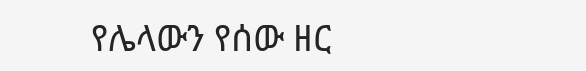የሌላውን የሰው ዘር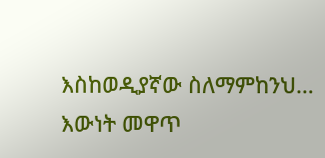እስከወዲያኛው ስለማምከንህ…
እውነት መዋጥ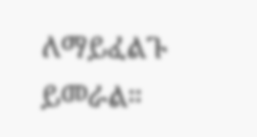ለማይፈልጉ ይመራል።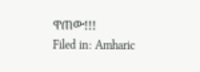ዋጠው!!!
Filed in: Amharic